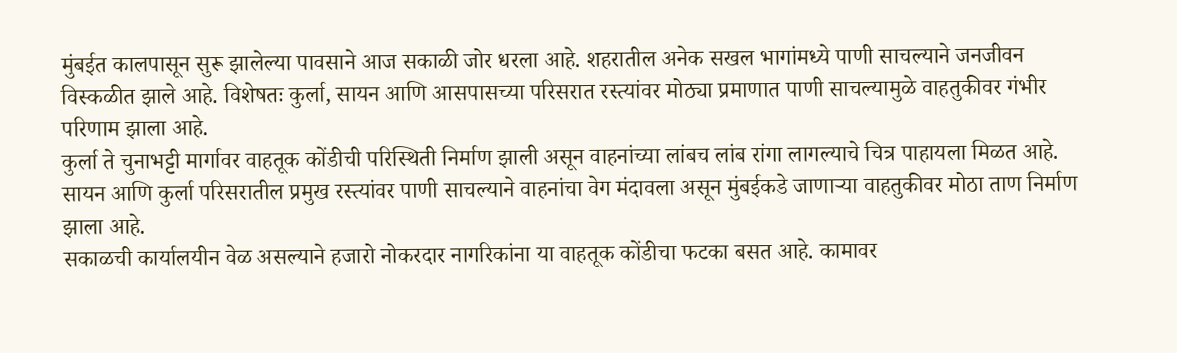मुंबईत कालपासून सुरू झालेल्या पावसाने आज सकाळी जोर धरला आहे. शहरातील अनेक सखल भागांमध्ये पाणी साचल्याने जनजीवन विस्कळीत झाले आहे. विशेषतः कुर्ला, सायन आणि आसपासच्या परिसरात रस्त्यांवर मोठ्या प्रमाणात पाणी साचल्यामुळे वाहतुकीवर गंभीर परिणाम झाला आहे.
कुर्ला ते चुनाभट्टी मार्गावर वाहतूक कोंडीची परिस्थिती निर्माण झाली असून वाहनांच्या लांबच लांब रांगा लागल्याचे चित्र पाहायला मिळत आहे. सायन आणि कुर्ला परिसरातील प्रमुख रस्त्यांवर पाणी साचल्याने वाहनांचा वेग मंदावला असून मुंबईकडे जाणाऱ्या वाहतुकीवर मोठा ताण निर्माण झाला आहे.
सकाळची कार्यालयीन वेळ असल्याने हजारो नोकरदार नागरिकांना या वाहतूक कोंडीचा फटका बसत आहे. कामावर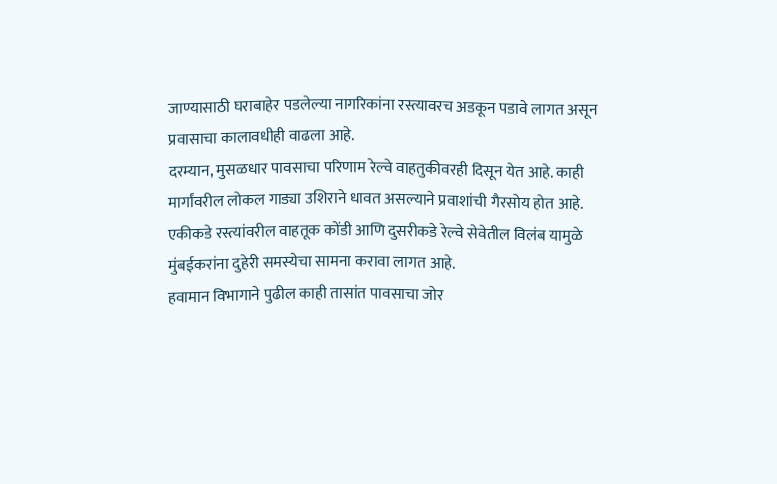जाण्यासाठी घराबाहेर पडलेल्या नागरिकांना रस्त्यावरच अडकून पडावे लागत असून प्रवासाचा कालावधीही वाढला आहे.
दरम्यान, मुसळधार पावसाचा परिणाम रेल्वे वाहतुकीवरही दिसून येत आहे. काही मार्गांवरील लोकल गाड्या उशिराने धावत असल्याने प्रवाशांची गैरसोय होत आहे. एकीकडे रस्त्यांवरील वाहतूक कोंडी आणि दुसरीकडे रेल्वे सेवेतील विलंब यामुळे मुंबईकरांना दुहेरी समस्येचा सामना करावा लागत आहे.
हवामान विभागाने पुढील काही तासांत पावसाचा जोर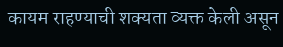कायम राहण्याची शक्यता व्यक्त केली असून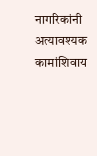नागरिकांनी अत्यावश्यक कामांशिवाय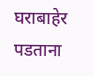घराबाहेर पडताना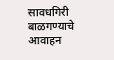सावधगिरी बाळगण्याचे आवाहन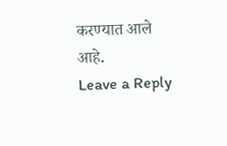करण्यात आले आहे.
Leave a Reply